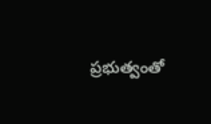ప్రభుత్వంతో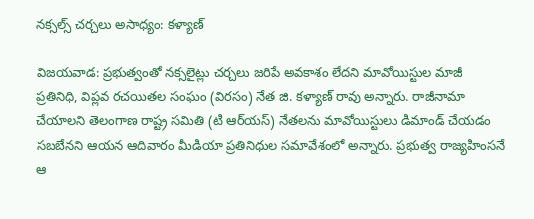నక్సల్స్‌ చర్చలు అసాధ్యం: కళ్యాణ్‌

విజయవాడ: ప్రభుత్వంతో నక్సలైట్లు చర్చలు జరిపే అవకాశం లేదని మావోయిస్టుల మాజీ ప్రతినిధి, విప్లవ రచయితల సంఘం (విరసం) నేత జి. కళ్యాణ్‌ రావు అన్నారు. రాజీనామా చేయాలని తెలంగాణ రాష్ట్ర సమితి (టి ఆర్‌యస్‌) నేతలను మావోయిస్టులు డిమాండ్‌ చేయడం సబబేనని ఆయన ఆదివారం మీడియా ప్రతినిధుల సమావేశంలో అన్నారు. ప్రభుత్వ రాజ్యహింసనే ఆ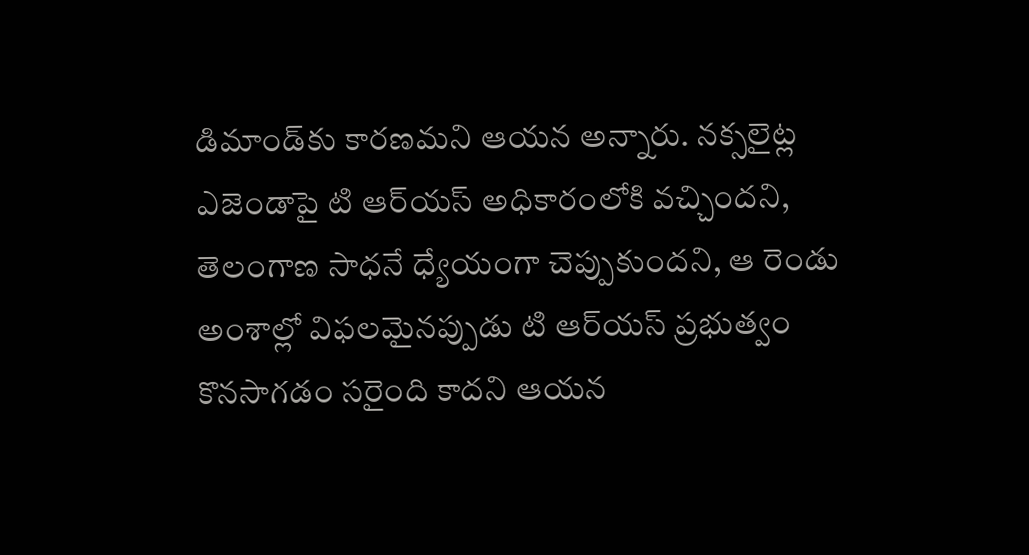డిమాండ్‌కు కారణమని ఆయన అన్నారు. నక్సలైట్ల ఎజెండాపై టి ఆర్‌యస్‌ అధికారంలోకి వచ్చిందని, తెలంగాణ సాధనే ధ్యేయంగా చెప్పుకుందని, ఆ రెండు అంశాల్లో విఫలమైనప్పుడు టి ఆర్‌యస్‌ ప్రభుత్వం కొనసాగడం సరైంది కాదని ఆయన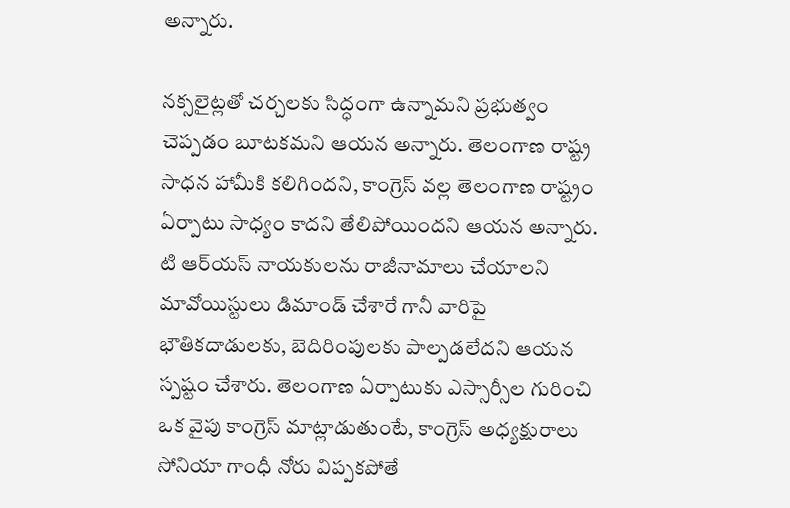అన్నారు.

నక్సలైట్లతో చర్చలకు సిద్ధంగా ఉన్నామని ప్రభుత్వం చెప్పడం బూటకమని ఆయన అన్నారు. తెలంగాణ రాష్ట్ర సాధన హామీకి కలిగిందని, కాంగ్రెస్‌ వల్ల తెలంగాణ రాష్ట్రం ఏర్పాటు సాధ్యం కాదని తేలిపోయిందని ఆయన అన్నారు. టి ఆర్‌యస్‌ నాయకులను రాజీనామాలు చేయాలని మావోయిస్టులు డిమాండ్‌ చేశారే గానీ వారిపై భౌతికదాడులకు, బెదిరింపులకు పాల్పడలేదని ఆయన స్పష్టం చేశారు. తెలంగాణ ఏర్పాటుకు ఎస్సార్సీల గురించి ఒక వైపు కాంగ్రెస్‌ మాట్లాడుతుంటే, కాంగ్రెస్‌ అధ్యక్షురాలు సోనియా గాంధీ నోరు విప్పకపోతే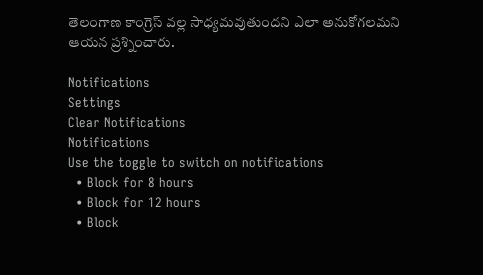తెలంగాణ కాంగ్రెస్‌ వల్ల సాధ్యమవుతుందని ఎలా అనుకోగలమని ఆయన ప్రశ్నించారు.

Notifications
Settings
Clear Notifications
Notifications
Use the toggle to switch on notifications
  • Block for 8 hours
  • Block for 12 hours
  • Block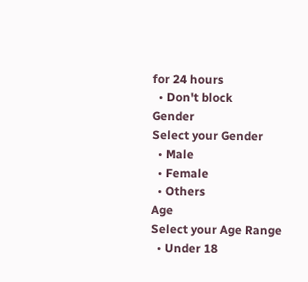for 24 hours
  • Don't block
Gender
Select your Gender
  • Male
  • Female
  • Others
Age
Select your Age Range
  • Under 18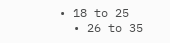• 18 to 25
  • 26 to 35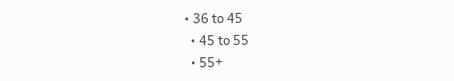• 36 to 45
  • 45 to 55
  • 55+